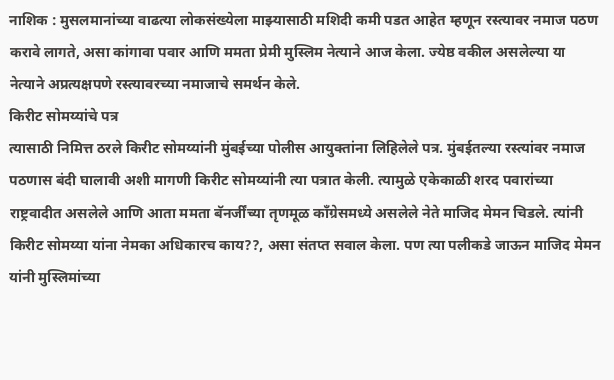नाशिक : मुसलमानांच्या वाढत्या लोकसंख्येला माझ्यासाठी मशिदी कमी पडत आहेत म्हणून रस्त्यावर नमाज पठण करावे लागते, असा कांगावा पवार आणि ममता प्रेमी मुस्लिम नेत्याने आज केला. ज्येष्ठ वकील असलेल्या या नेत्याने अप्रत्यक्षपणे रस्त्यावरच्या नमाजाचे समर्थन केले.
किरीट सोमय्यांचे पत्र
त्यासाठी निमित्त ठरले किरीट सोमय्यांनी मुंबईच्या पोलीस आयुक्तांना लिहिलेले पत्र. मुंबईतल्या रस्त्यांवर नमाज पठणास बंदी घालावी अशी मागणी किरीट सोमय्यांनी त्या पत्रात केली. त्यामुळे एकेकाळी शरद पवारांच्या राष्ट्रवादीत असलेले आणि आता ममता बॅनर्जींच्या तृणमूळ काँग्रेसमध्ये असलेले नेते माजिद मेमन चिडले. त्यांनी किरीट सोमय्या यांना नेमका अधिकारच काय??, असा संतप्त सवाल केला. पण त्या पलीकडे जाऊन माजिद मेमन यांनी मुस्लिमांच्या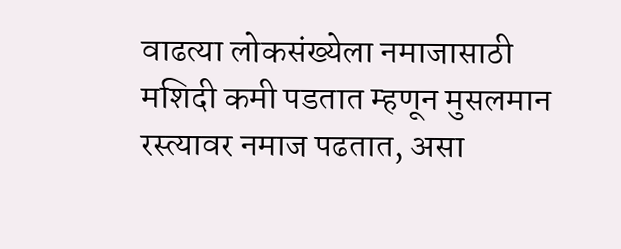वाढत्या लोकसंख्येला नमाजासाठी मशिदी कमी पडतात म्हणून मुसलमान रस्त्यावर नमाज पढतात, असा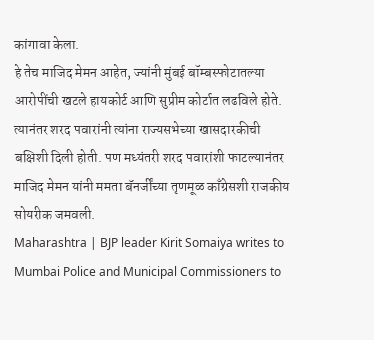कांगावा केला.
हे तेच माजिद मेमन आहेत, ज्यांनी मुंबई बॉम्बस्फोटातल्या आरोपींची खटले हायकोर्ट आणि सुप्रीम कोर्टात लढविले होते. त्यानंतर शरद पवारांनी त्यांना राज्यसभेच्या खासदारकीची बक्षिशी दिली होती. पण मध्यंतरी शरद पवारांशी फाटल्यानंतर माजिद मेमन यांनी ममता बॅनर्जींच्या तृणमूळ काँग्रेसशी राजकीय सोयरीक जमवली.
Maharashtra | BJP leader Kirit Somaiya writes to Mumbai Police and Municipal Commissioners to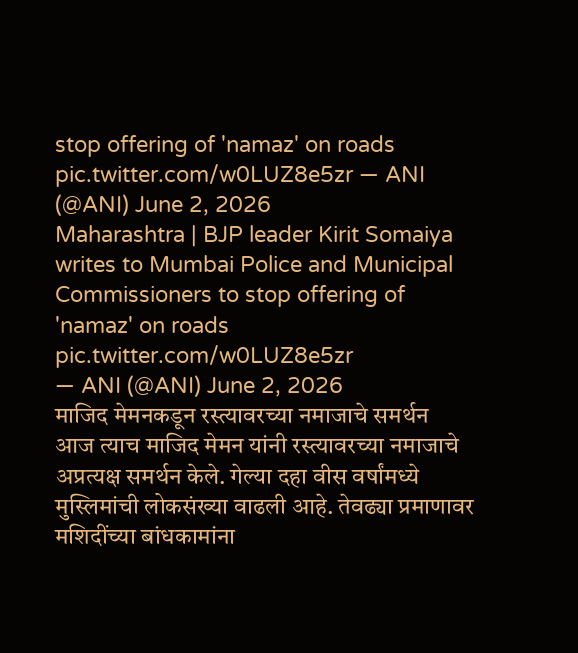stop offering of 'namaz' on roads pic.twitter.com/w0LUZ8e5zr — ANI (@ANI) June 2, 2026
Maharashtra | BJP leader Kirit Somaiya writes to Mumbai Police and Municipal Commissioners to stop offering of 'namaz' on roads pic.twitter.com/w0LUZ8e5zr
— ANI (@ANI) June 2, 2026
माजिद मेमनकडून रस्त्यावरच्या नमाजाचे समर्थन
आज त्याच माजिद मेमन यांनी रस्त्यावरच्या नमाजाचे अप्रत्यक्ष समर्थन केले. गेल्या दहा वीस वर्षांमध्ये मुस्लिमांची लोकसंख्या वाढली आहे. तेवढ्या प्रमाणावर मशिदींच्या बांधकामांना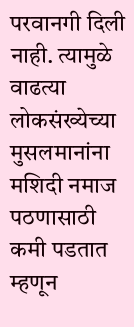परवानगी दिली नाही. त्यामुळे वाढत्या लोकसंख्येच्या मुसलमानांना मशिदी नमाज पठणासाठी कमी पडतात म्हणून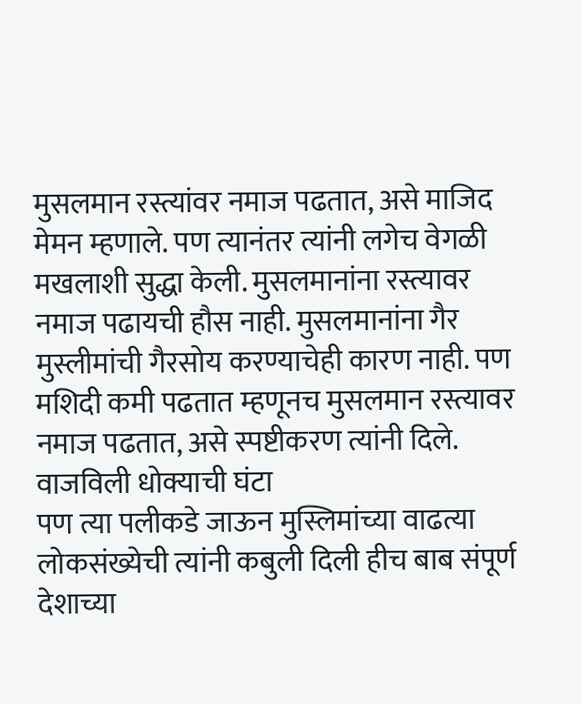मुसलमान रस्त्यांवर नमाज पढतात, असे माजिद मेमन म्हणाले. पण त्यानंतर त्यांनी लगेच वेगळी मखलाशी सुद्धा केली. मुसलमानांना रस्त्यावर नमाज पढायची हौस नाही. मुसलमानांना गैर मुस्लीमांची गैरसोय करण्याचेही कारण नाही. पण मशिदी कमी पढतात म्हणूनच मुसलमान रस्त्यावर नमाज पढतात, असे स्पष्टीकरण त्यांनी दिले.
वाजविली धोक्याची घंटा
पण त्या पलीकडे जाऊन मुस्लिमांच्या वाढत्या लोकसंख्येची त्यांनी कबुली दिली हीच बाब संपूर्ण देशाच्या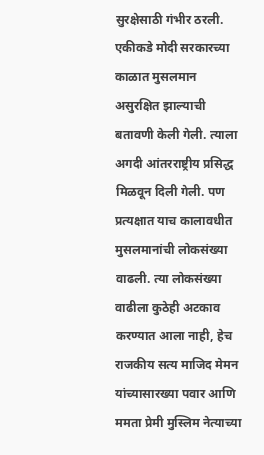सुरक्षेसाठी गंभीर ठरली. एकीकडे मोदी सरकारच्या काळात मुसलमान असुरक्षित झाल्याची बतावणी केली गेली. त्याला अगदी आंतरराष्ट्रीय प्रसिद्ध मिळवून दिली गेली. पण प्रत्यक्षात याच कालावधीत मुसलमानांची लोकसंख्या वाढली. त्या लोकसंख्या वाढीला कुठेही अटकाव करण्यात आला नाही, हेच राजकीय सत्य माजिद मेमन यांच्यासारख्या पवार आणि ममता प्रेमी मुस्लिम नेत्याच्या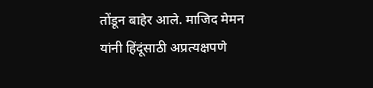तोंडून बाहेर आले. माजिद मेमन यांनी हिंदूंसाठी अप्रत्यक्षपणे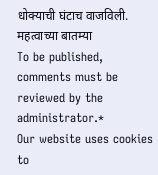धोक्याची घंटाच वाजविली.
महत्वाच्या बातम्या
To be published, comments must be reviewed by the administrator.*
Our website uses cookies to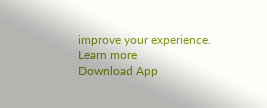improve your experience. Learn more
Download App